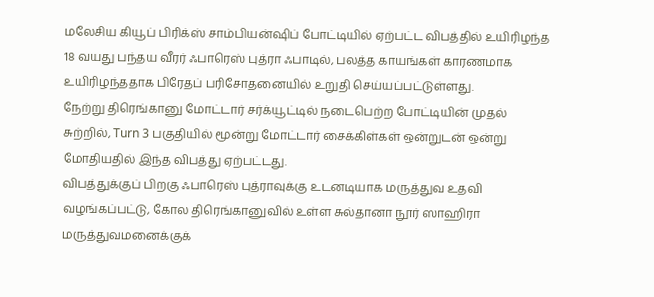மலேசிய கியூப் பிரிக்ஸ் சாம்பியன்ஷிப் போட்டியில் ஏற்பட்ட விபத்தில் உயிரிழந்த 18 வயது பந்தய வீரர் ஃபாரெஸ் புத்ரா ஃபாடில், பலத்த காயங்கள் காரணமாக உயிரிழந்ததாக பிரேதப் பரிசோதனையில் உறுதி செய்யப்பட்டுள்ளது.
நேற்று திரெங்கானு மோட்டார் சர்க்யூட்டில் நடைபெற்ற போட்டியின் முதல் சுற்றில், Turn 3 பகுதியில் மூன்று மோட்டார் சைக்கிள்கள் ஒன்றுடன் ஒன்று மோதியதில் இந்த விபத்து ஏற்பட்டது.
விபத்துக்குப் பிறகு ஃபாரெஸ் புத்ராவுக்கு உடனடியாக மருத்துவ உதவி வழங்கப்பட்டு, கோல திரெங்கானுவில் உள்ள சுல்தானா நூர் ஸாஹிரா மருத்துவமனைக்குக்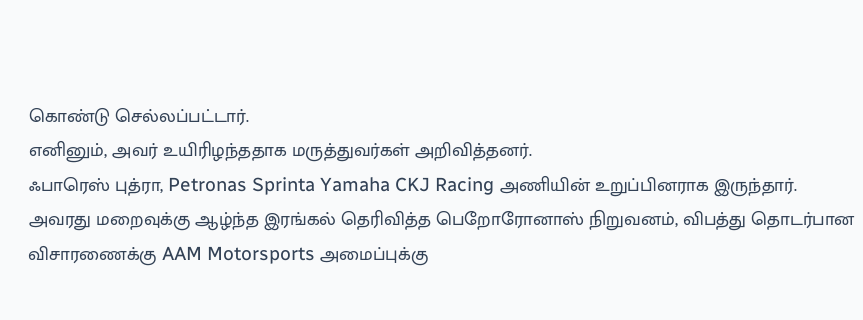கொண்டு செல்லப்பட்டார்.
எனினும், அவர் உயிரிழந்ததாக மருத்துவர்கள் அறிவித்தனர்.
ஃபாரெஸ் புத்ரா, Petronas Sprinta Yamaha CKJ Racing அணியின் உறுப்பினராக இருந்தார்.
அவரது மறைவுக்கு ஆழ்ந்த இரங்கல் தெரிவித்த பெறோரோனாஸ் நிறுவனம், விபத்து தொடர்பான விசாரணைக்கு AAM Motorsports அமைப்புக்கு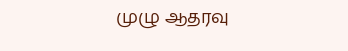முழு ஆதரவு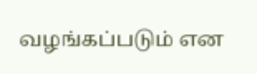வழங்கப்படும் என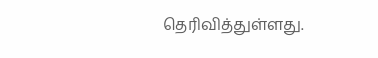தெரிவித்துள்ளது.